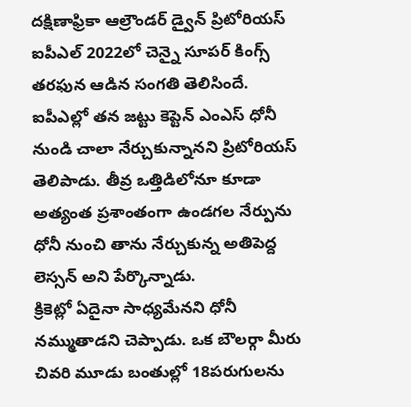దక్షిణాఫ్రికా ఆల్రౌండర్ డ్వైన్ ప్రిటోరియస్ ఐపీఎల్ 2022లో చెన్నై సూపర్ కింగ్స్ తరఫున ఆడిన సంగతి తెలిసిందే. ఐపీఎల్లో తన జట్టు కెప్టెన్ ఎంఎస్ ధోనీ నుండి చాలా నేర్చుకున్నానని ప్రిటోరియస్ తెలిపాడు. తీవ్ర ఒత్తిడిలోనూ కూడా అత్యంత ప్రశాంతంగా ఉండగల నేర్పును ధోనీ నుంచి తాను నేర్చుకున్న అతిపెద్ద లెస్సన్ అని పేర్కొన్నాడు.
క్రికెట్లో ఏదైనా సాధ్యమేనని ధోనీ నమ్ముతాడని చెప్పాడు. ఒక బౌలర్గా మీరు చివరి మూడు బంతుల్లో 18పరుగులను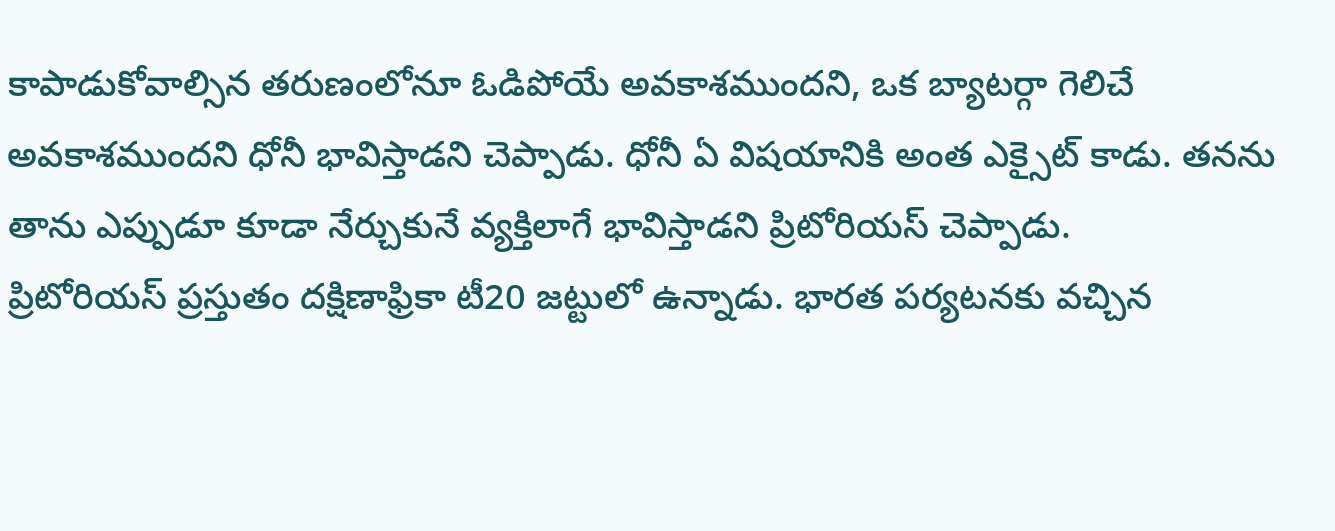కాపాడుకోవాల్సిన తరుణంలోనూ ఓడిపోయే అవకాశముందని, ఒక బ్యాటర్గా గెలిచే అవకాశముందని ధోనీ భావిస్తాడని చెప్పాడు. ధోనీ ఏ విషయానికి అంత ఎక్సైట్ కాడు. తనను తాను ఎప్పుడూ కూడా నేర్చుకునే వ్యక్తిలాగే భావిస్తాడని ప్రిటోరియస్ చెప్పాడు.
ప్రిటోరియస్ ప్రస్తుతం దక్షిణాఫ్రికా టీ20 జట్టులో ఉన్నాడు. భారత పర్యటనకు వచ్చిన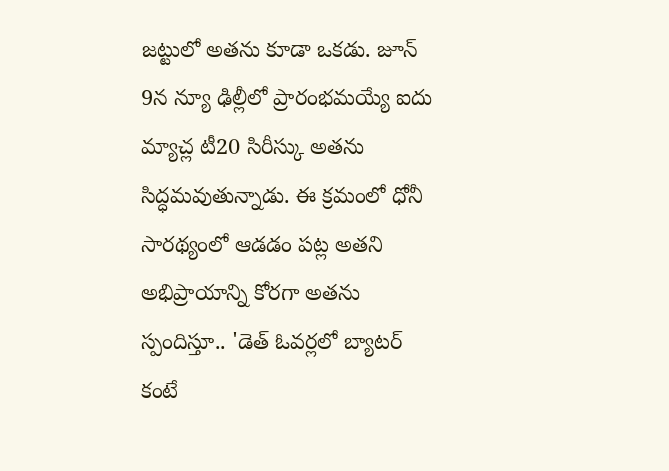జట్టులో అతను కూడా ఒకడు. జూన్ 9న న్యూ ఢిల్లీలో ప్రారంభమయ్యే ఐదు మ్యాచ్ల టీ20 సిరీస్కు అతను సిద్ధమవుతున్నాడు. ఈ క్రమంలో ధోనీ సారథ్యంలో ఆడడం పట్ల అతని అభిప్రాయాన్ని కోరగా అతను స్పందిస్తూ.. 'డెత్ ఓవర్లలో బ్యాటర్ కంటే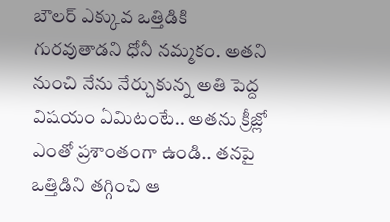బౌలర్ ఎక్కువ ఒత్తిడికి గురవుతాడని ధోనీ నమ్మకం. అతని నుంచి నేను నేర్చుకున్న అతి పెద్ద విషయం ఏమిటంటే.. అతను క్రీజ్లో ఎంతో ప్రశాంతంగా ఉండి.. తనపై ఒత్తిడిని తగ్గించి ఆ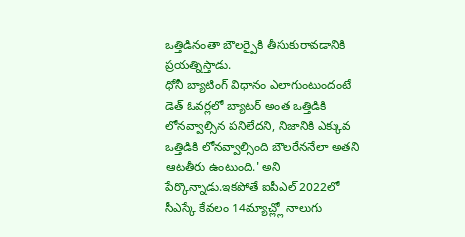ఒత్తిడినంతా బౌలర్పైకి తీసుకురావడానికి ప్రయత్నిస్తాడు.
ధోనీ బ్యాటింగ్ విధానం ఎలాగుంటుందంటే డెత్ ఓవర్లలో బ్యాటర్ అంత ఒత్తిడికి లోనవ్వాల్సిన పనిలేదని, నిజానికి ఎక్కువ ఒత్తిడికి లోనవ్వాల్సింది బౌలరేననేలా అతని ఆటతీరు ఉంటుంది.' అని పేర్కొన్నాడు.ఇకపోతే ఐపీఎల్ 2022లో సీఎస్కే కేవలం 14మ్యాచ్ల్లో నాలుగు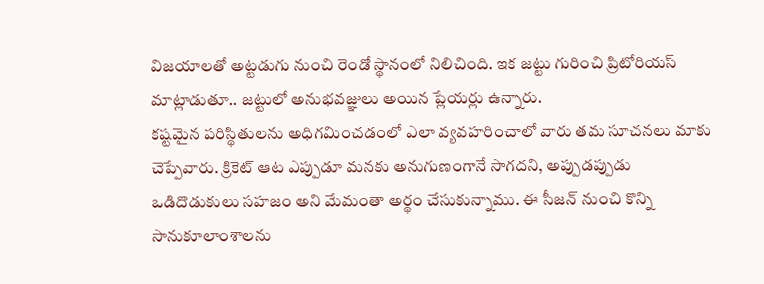విజయాలతో అట్టడుగు నుంచి రెండో స్థానంలో నిలిచింది. ఇక జట్టు గురించి ప్రిటోరియస్ మాట్లాడుతూ.. జట్టులో అనుభవజ్ఞులు అయిన ప్లేయర్లు ఉన్నారు.
కష్టమైన పరిస్థితులను అధిగమించడంలో ఎలా వ్యవహరించాలో వారు తమ సూచనలు మాకు చెప్పేవారు. క్రికెట్ ఆట ఎప్పుడూ మనకు అనుగుణంగానే సాగదని, అప్పుడప్పుడు ఒడిదొడుకులు సహజం అని మేమంతా అర్థం చేసుకున్నాము. ఈ సీజన్ నుంచి కొన్ని సానుకూలాంశాలను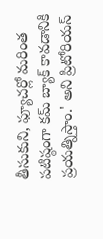తీసుకుని, ఫ్యూచర్లో మరింత పటిష్ఠంగా కమ్ బ్యాక్ కావడానికి ప్రయత్నిస్తాం.' అని ప్రిటోరియస్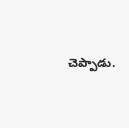చెప్పాడు.